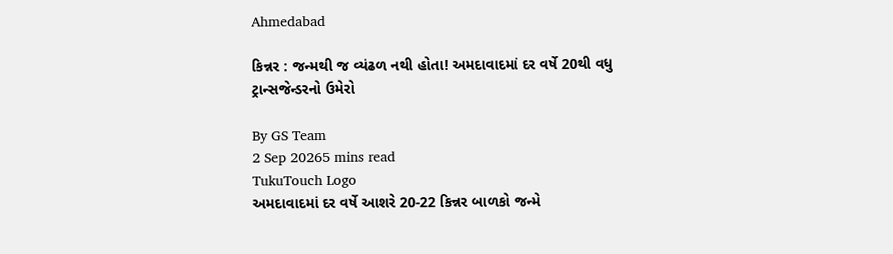Ahmedabad

કિન્નર : જન્મથી જ વ્યંઢળ નથી હોતા! અમદાવાદમાં દર વર્ષે 20થી વધુ ટ્રાન્સજેન્ડરનો ઉમેરો

By GS Team
2 Sep 20265 mins read
TukuTouch Logo
અમદાવાદમાં દર વર્ષે આશરે 20-22 કિન્નર બાળકો જન્મે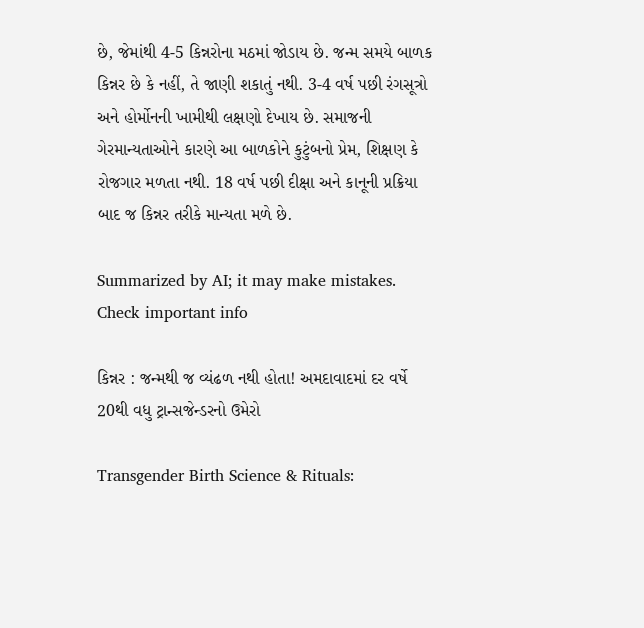છે, જેમાંથી 4-5 કિન્નરોના મઠમાં જોડાય છે. જન્મ સમયે બાળક કિન્નર છે કે નહીં, તે જાણી શકાતું નથી. 3-4 વર્ષ પછી રંગસૂત્રો અને હોર્મોનની ખામીથી લક્ષણો દેખાય છે. સમાજની ગેરમાન્યતાઓને કારણે આ બાળકોને કુટુંબનો પ્રેમ, શિક્ષણ કે રોજગાર મળતા નથી. 18 વર્ષ પછી દીક્ષા અને કાનૂની પ્રક્રિયા બાદ જ કિન્નર તરીકે માન્યતા મળે છે.

Summarized by AI; it may make mistakes. Check important info

કિન્નર : જન્મથી જ વ્યંઢળ નથી હોતા! અમદાવાદમાં દર વર્ષે 20થી વધુ ટ્રાન્સજેન્ડરનો ઉમેરો

Transgender Birth Science & Rituals: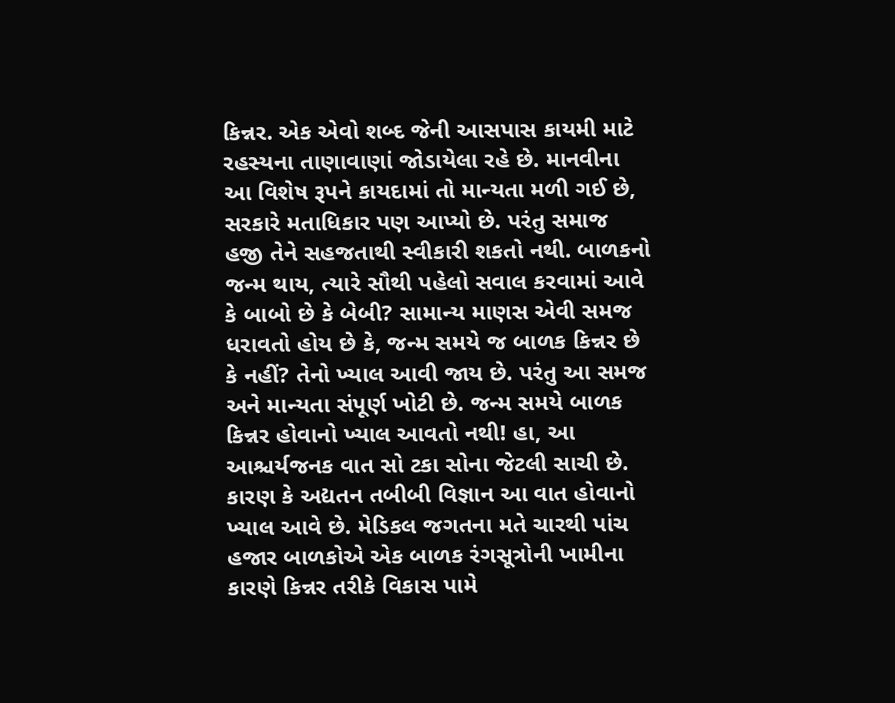કિન્નર. એક એવો શબ્દ જેની આસપાસ કાયમી માટે રહસ્યના તાણાવાણાં જોડાયેલા રહે છે. માનવીના આ વિશેષ રૂપને કાયદામાં તો માન્યતા મળી ગઈ છે, સરકારે મતાધિકાર પણ આપ્યો છે. પરંતુ સમાજ હજી તેને સહજતાથી સ્વીકારી શકતો નથી. બાળકનો જન્મ થાય, ત્યારે સૌથી પહેલો સવાલ કરવામાં આવે કે બાબો છે કે બેબી? સામાન્ય માણસ એવી સમજ ધરાવતો હોય છે કે, જન્મ સમયે જ બાળક કિન્નર છે કે નહીં? તેનો ખ્યાલ આવી જાય છે. પરંતુ આ સમજ અને માન્યતા સંપૂર્ણ ખોટી છે. જન્મ સમયે બાળક કિન્નર હોવાનો ખ્યાલ આવતો નથી! હા, આ આશ્ચર્યજનક વાત સો ટકા સોના જેટલી સાચી છે. કારણ કે અદ્યતન તબીબી વિજ્ઞાન આ વાત હોવાનો ખ્યાલ આવે છે. મેડિકલ જગતના મતે ચારથી પાંચ હજાર બાળકોએ એક બાળક રંગસૂત્રોની ખામીના કારણે કિન્નર તરીકે વિકાસ પામે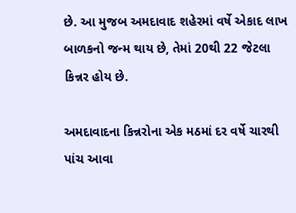છે. આ મુજબ અમદાવાદ શહેરમાં વર્ષે એકાદ લાખ બાળકનો જન્મ થાય છે, તેમાં 20થી 22 જેટલા કિન્નર હોય છે.

અમદાવાદના કિન્નરોના એક મઠમાં દર વર્ષે ચારથી પાંચ આવા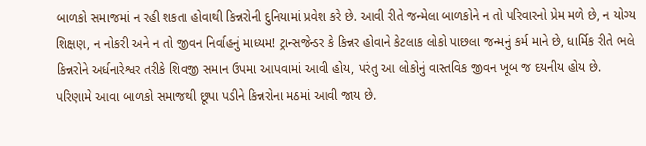બાળકો સમાજમાં ન રહી શકતા હોવાથી કિન્નરોની દુનિયામાં પ્રવેશ કરે છે. આવી રીતે જન્મેલા બાળકોને ન તો પરિવારનો પ્રેમ મળે છે, ન યોગ્ય શિક્ષણ, ન નોકરી અને ન તો જીવન નિર્વાહનું માધ્યમ! ટ્રાન્સજેન્ડર કે કિન્નર હોવાને કેટલાક લોકો પાછલા જન્મનું કર્મ માને છે, ધાર્મિક રીતે ભલે કિન્નરોને અર્ધનારેશ્વર તરીકે શિવજી સમાન ઉપમા આપવામાં આવી હોય, પરંતુ આ લોકોનું વાસ્તવિક જીવન ખૂબ જ દયનીય હોય છે. પરિણામે આવા બાળકો સમાજથી છૂપા પડીને કિન્નરોના મઠમાં આવી જાય છે.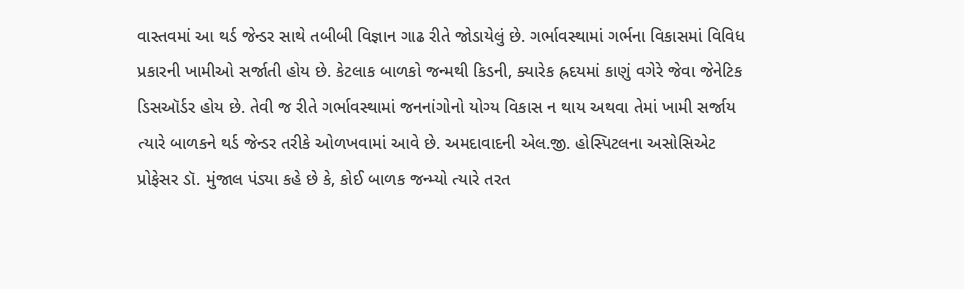વાસ્તવમાં આ થર્ડ જેન્ડર સાથે તબીબી વિજ્ઞાન ગાઢ રીતે જોડાયેલું છે. ગર્ભાવસ્થામાં ગર્ભના વિકાસમાં વિવિધ પ્રકારની ખામીઓ સર્જાતી હોય છે. કેટલાક બાળકો જન્મથી કિડની, ક્યારેક હ્રદયમાં કાણું વગેરે જેવા જેનેટિક ડિસઑર્ડર હોય છે. તેવી જ રીતે ગર્ભાવસ્થામાં જનનાંગોનો યોગ્ય વિકાસ ન થાય અથવા તેમાં ખામી સર્જાય ત્યારે બાળકને થર્ડ જેન્ડર તરીકે ઓળખવામાં આવે છે. અમદાવાદની એલ.જી. હોસ્પિટલના અસોસિએટ પ્રોફેસર ડૉ. મુંજાલ પંડ્યા કહે છે કે, કોઈ બાળક જન્મ્યો ત્યારે તરત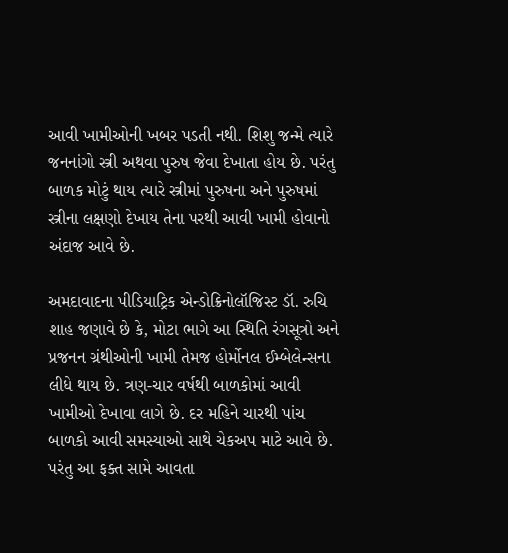આવી ખામીઓની ખબર પડતી નથી. શિશુ જન્મે ત્યારે જનનાંગો સ્ત્રી અથવા પુરુષ જેવા દેખાતા હોય છે. પરંતુ બાળક મોટું થાય ત્યારે સ્ત્રીમાં પુરુષના અને પુરુષમાં સ્ત્રીના લક્ષણો દેખાય તેના પરથી આવી ખામી હોવાનો અંદાજ આવે છે.

અમદાવાદના પીડિયાટ્રિક એન્ડોક્રિનોલૉજિસ્ટ ડૉ. રુચિ શાહ જણાવે છે કે, મોટા ભાગે આ સ્થિતિ રંગસૂત્રો અને પ્રજનન ગ્રંથીઓની ખામી તેમજ હોર્મોનલ ઈમ્બેલેન્સના લીધે થાય છે. ત્રણ-ચાર વર્ષથી બાળકોમાં આવી ખામીઓ દેખાવા લાગે છે. દર મહિને ચારથી પાંચ બાળકો આવી સમસ્યાઓ સાથે ચેકઅપ માટે આવે છે. પરંતુ આ ફક્ત સામે આવતા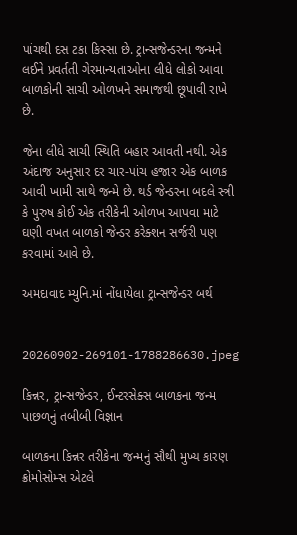પાંચથી દસ ટકા કિસ્સા છે. ટ્રાન્સજેન્ડરના જન્મને લઈને પ્રવર્તતી ગેરમાન્યતાઓના લીધે લોકો આવા બાળકોની સાચી ઓળખને સમાજથી છૂપાવી રાખે છે.

જેના લીધે સાચી સ્થિતિ બહાર આવતી નથી. એક અંદાજ અનુસાર દર ચાર-પાંચ હજાર એક બાળક આવી ખામી સાથે જન્મે છે. થર્ડ જેન્ડરના બદલે સ્ત્રી કે પુરુષ કોઈ એક તરીકેની ઓળખ આપવા માટે ઘણી વખત બાળકો જેન્ડર કરેક્શન સર્જરી પણ કરવામાં આવે છે.

અમદાવાદ મ્યુનિ.માં નોંધાયેલા ટ્રાન્સજેન્ડર બર્થ


20260902-269101-1788286630.jpeg

કિન્નર, ટ્રાન્સજેન્ડર, ઈન્ટરસેક્સ બાળકના જન્મ પાછળનું તબીબી વિજ્ઞાન

બાળકના કિન્નર તરીકેના જન્મનું સૌથી મુખ્ય કારણ ક્રોમોસોમ્સ એટલે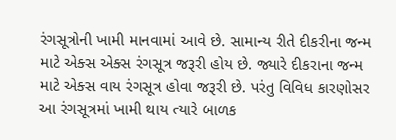રંગસૂત્રોની ખામી માનવામાં આવે છે. સામાન્ય રીતે દીકરીના જન્મ માટે એક્સ એક્સ રંગસૂત્ર જરૂરી હોય છે. જ્યારે દીકરાના જન્મ માટે એક્સ વાય રંગસૂત્ર હોવા જરૂરી છે. પરંતુ વિવિધ કારણોસર આ રંગસૂત્રમાં ખામી થાય ત્યારે બાળક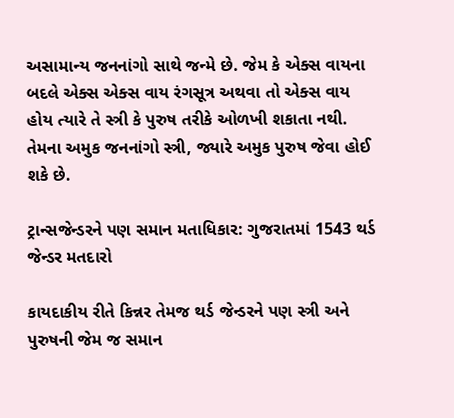અસામાન્ય જનનાંગો સાથે જન્મે છે. જેમ કે એક્સ વાયના બદલે એક્સ એક્સ વાય રંગસૂત્ર અથવા તો એક્સ વાય હોય ત્યારે તે સ્ત્રી કે પુરુષ તરીકે ઓળખી શકાતા નથી. તેમના અમુક જનનાંગો સ્ત્રી, જ્યારે અમુક પુરુષ જેવા હોઈ શકે છે.

ટ્રાન્સજેન્ડરને પણ સમાન મતાધિકાર: ગુજરાતમાં 1543 થર્ડ જેન્ડર મતદારો

કાયદાકીય રીતે કિન્નર તેમજ થર્ડ જેન્ડરને પણ સ્ત્રી અને પુરુષની જેમ જ સમાન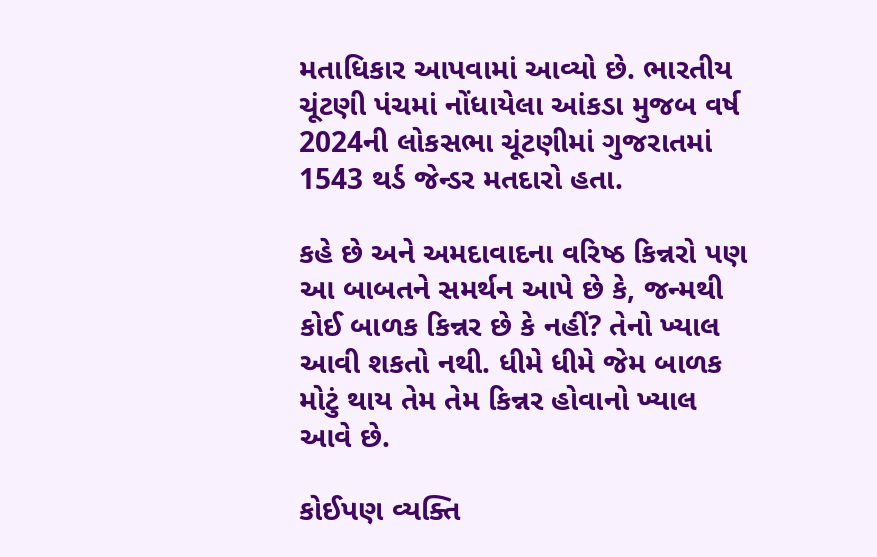મતાધિકાર આપવામાં આવ્યો છે. ભારતીય ચૂંટણી પંચમાં નોંધાયેલા આંકડા મુજબ વર્ષ 2024ની લોકસભા ચૂંટણીમાં ગુજરાતમાં 1543 થર્ડ જેન્ડર મતદારો હતા.

કહે છે અને અમદાવાદના વરિષ્ઠ કિન્નરો પણ આ બાબતને સમર્થન આપે છે કે, જન્મથી કોઈ બાળક કિન્નર છે કે નહીં? તેનો ખ્યાલ આવી શકતો નથી. ધીમે ધીમે જેમ બાળક મોટું થાય તેમ તેમ કિન્નર હોવાનો ખ્યાલ આવે છે.

કોઈપણ વ્યક્તિ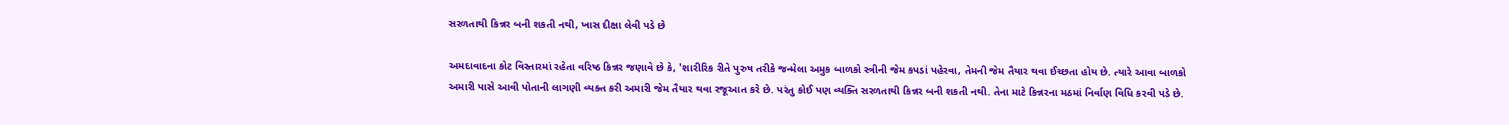સરળતાથી કિન્નર બની શકતી નથી, ખાસ દીક્ષા લેવી પડે છે

અમદાવાદના કોટ વિસ્તારમાં રહેતા વરિષ્ઠ કિન્નર જણાવે છે કે, 'શારીરિક રીતે પુરુષ તરીકે જન્મેલા અમુક બાળકો સ્ત્રીની જેમ કપડાં પહેરવા, તેમની જેમ તૈયાર થવા ઈચ્છતા હોય છે. ત્યારે આવા બાળકો અમારી પાસે આવી પોતાની લાગણી વ્યક્ત કરી અમારી જેમ તૈયાર થવા રજૂઆત કરે છે. પરંતુ કોઈ પણ વ્યક્તિ સરળતાથી કિન્નર બની શકતી નથી. તેના માટે કિન્નરના મઠમાં નિર્વાણ વિધિ કરવી પડે છે.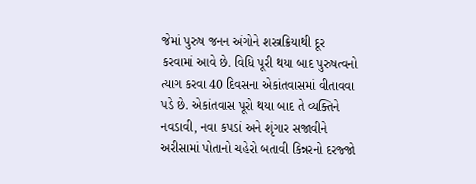જેમાં પુરુષ જનન અંગોને શસ્ત્રક્રિયાથી દૂર કરવામાં આવે છે. વિધિ પૂરી થયા બાદ પુરુષત્વનો ત્યાગ કરવા 40 દિવસના એકાંતવાસમાં વીતાવવા પડે છે. એકાંતવાસ પૂરો થયા બાદ તે વ્યક્તિને નવડાવી, નવા કપડાં અને શૃંગાર સજાવીને અરીસામાં પોતાનો ચહેરો બતાવી કિન્નરનો દરજ્જો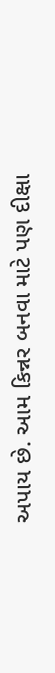અપાય છે. આમ કિન્નર બનવા માટે પણ દીક્ષા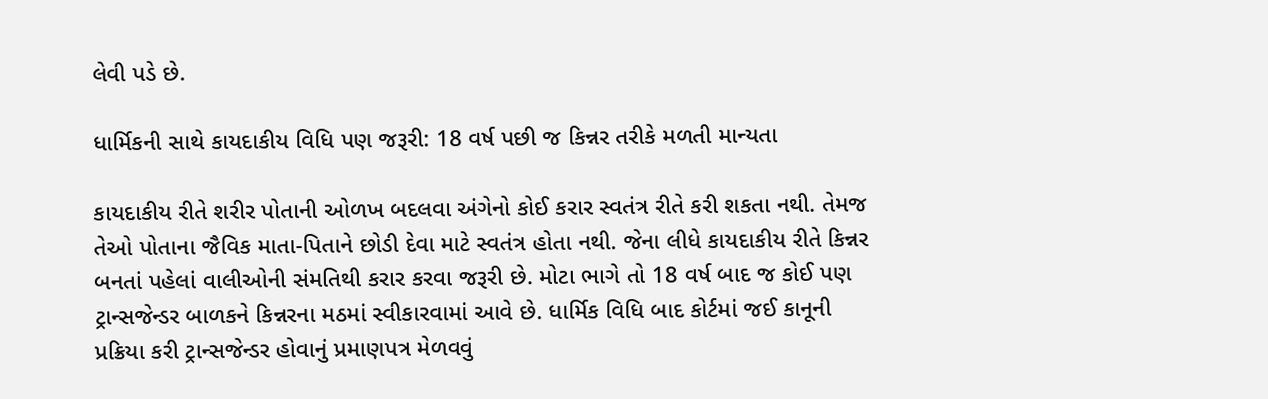લેવી પડે છે.

ધાર્મિકની સાથે કાયદાકીય વિધિ પણ જરૂરી: 18 વર્ષ પછી જ કિન્નર તરીકે મળતી માન્યતા

કાયદાકીય રીતે શરીર પોતાની ઓળખ બદલવા અંગેનો કોઈ કરાર સ્વતંત્ર રીતે કરી શકતા નથી. તેમજ તેઓ પોતાના જૈવિક માતા-પિતાને છોડી દેવા માટે સ્વતંત્ર હોતા નથી. જેના લીધે કાયદાકીય રીતે કિન્નર બનતાં પહેલાં વાલીઓની સંમતિથી કરાર કરવા જરૂરી છે. મોટા ભાગે તો 18 વર્ષ બાદ જ કોઈ પણ ટ્રાન્સજેન્ડર બાળકને કિન્નરના મઠમાં સ્વીકારવામાં આવે છે. ધાર્મિક વિધિ બાદ કોર્ટમાં જઈ કાનૂની પ્રક્રિયા કરી ટ્રાન્સજેન્ડર હોવાનું પ્રમાણપત્ર મેળવવું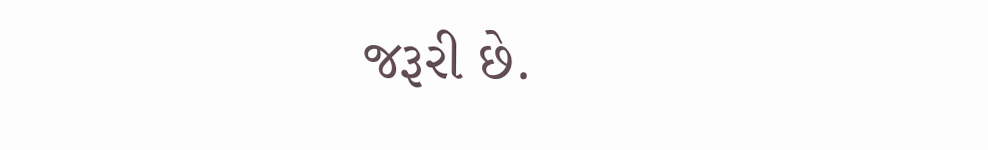જરૂરી છે.